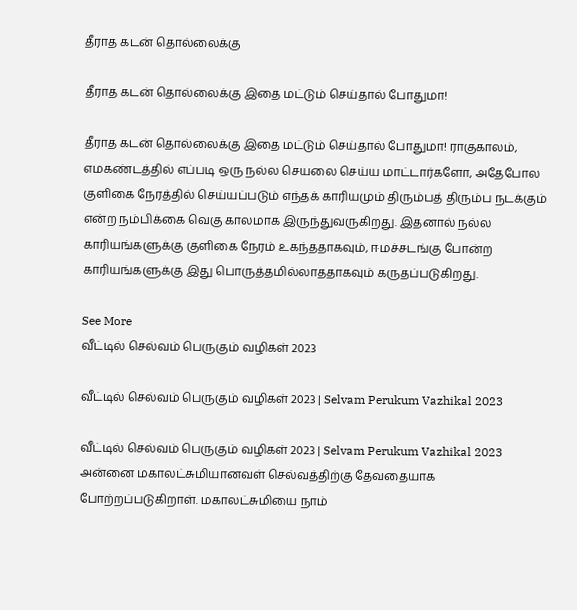தீராத கடன் தொல்லைக்கு

தீராத கடன் தொல்லைக்கு இதை மட்டும் செய்தால் போதுமா!

தீராத கடன் தொல்லைக்கு இதை மட்டும் செய்தால் போதுமா! ராகுகாலம், எமகண்டத்தில் எப்படி ஒரு நல்ல செயலை செய்ய மாட்டார்களோ, அதேபோல குளிகை நேரத்தில் செய்யப்படும் எந்தக் காரியமும் திரும்பத் திரும்ப நடக்கும் என்ற நம்பிக்கை வெகு காலமாக இருந்துவருகிறது. இதனால் நல்ல காரியங்களுக்கு குளிகை நேரம் உகந்ததாகவும், ஈமச்சடங்கு போன்ற காரியங்களுக்கு இது பொருத்தமில்லாததாகவும் கருதப்படுகிறது.

See More
வீட்டில் செல்வம் பெருகும் வழிகள் 2023

வீட்டில் செல்வம் பெருகும் வழிகள் 2023 | Selvam Perukum Vazhikal 2023

வீட்டில் செல்வம் பெருகும் வழிகள் 2023 | Selvam Perukum Vazhikal 2023 அன்னை மகாலட்சுமியானவள் செல்வத்திற்கு தேவதையாக போற்றப்படுகிறாள். மகாலட்சுமியை நாம்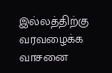இல்லத்திற்கு வரவழைக்க வாசனை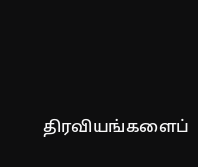திரவியங்களைப்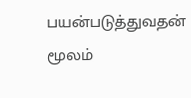பயன்படுத்துவதன் மூலம்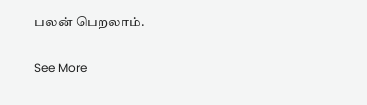பலன் பெறலாம்.

See More